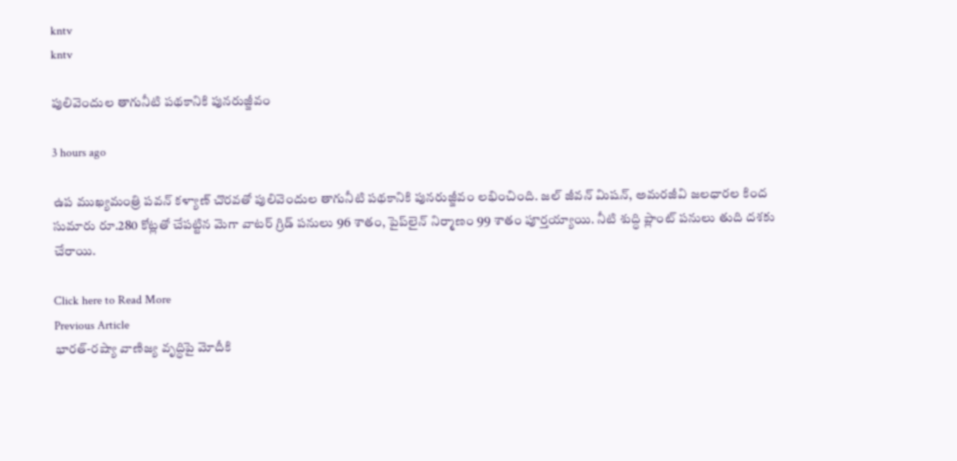kntv
kntv

పులివెందుల తాగునీటి పథకానికి పునరుజ్జీవం

3 hours ago

ఉప ముఖ్యమంత్రి పవన్ కళ్యాణ్ చొరవతో పులివెందుల తాగునీటి పథకానికి పునరుజ్జీవం లభించింది. జల్ జీవన్ మిషన్, అమరజీవి జలధారల కింద సుమారు రూ.280 కోట్లతో చేపట్టిన మెగా వాటర్ గ్రిడ్ పనులు 96 శాతం, పైప్‌లైన్ నిర్మాణం 99 శాతం పూర్తయ్యాయి. నీటి శుద్ధి ప్లాంట్ పనులు తుది దశకు చేరాయి.

Click here to Read More
Previous Article
భారత్-రష్యా వాణిజ్య వృద్ధిపై మోదీకి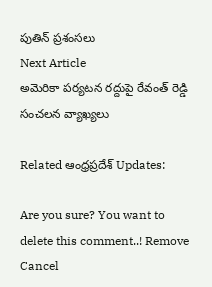పుతిన్ ప్రశంసలు
Next Article
అమెరికా పర్యటన రద్దుపై రేవంత్ రెడ్డి సంచలన వ్యాఖ్యలు

Related ఆంధ్రప్రదేశ్ Updates:

Are you sure? You want to delete this comment..! Remove Cancel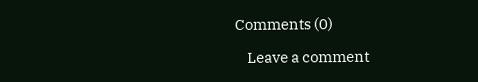Comments (0)

    Leave a comment